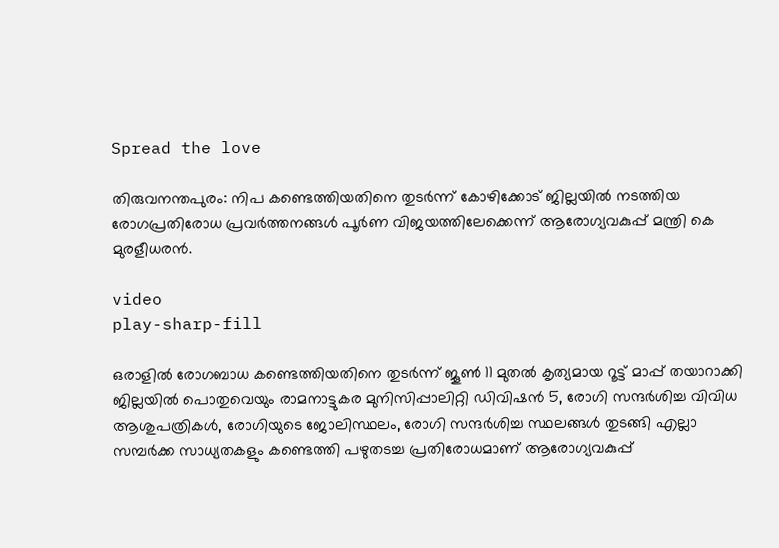Spread the love

തിരുവനന്തപുരം: നിപ കണ്ടെത്തിയതിനെ തുടര്‍ന്ന് കോഴിക്കോട് ജില്ലയില്‍ നടത്തിയ രോഗപ്രതിരോധ പ്രവര്‍ത്തനങ്ങള്‍ പൂര്‍ണ വിജയത്തിലേക്കെന്ന് ആരോഗ്യവകുപ്പ് മന്ത്രി കെ മുരളീധരന്‍.

video
play-sharp-fill

ഒരാളില്‍ രോഗബാധ കണ്ടെത്തിയതിനെ തുടര്‍ന്ന് ജൂണ്‍ 11 മുതല്‍ കൃത്യമായ റൂട്ട് മാപ്പ് തയാറാക്കി ജില്ലയില്‍ പൊതുവെയും രാമനാട്ടുകര മുനിസിപ്പാലിറ്റി ഡിവിഷന്‍ 5, രോഗി സന്ദര്‍ശിച്ച വിവിധ ആശുപത്രികള്‍, രോഗിയുടെ ജോലിസ്ഥലം, രോഗി സന്ദര്‍ശിച്ച സ്ഥലങ്ങള്‍ തുടങ്ങി എല്ലാ സമ്പര്‍ക്ക സാധ്യതകളും കണ്ടെത്തി പഴുതടച്ച പ്രതിരോധമാണ് ആരോഗ്യവകുപ്പ്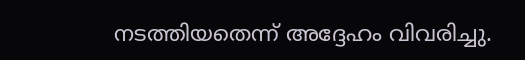നടത്തിയതെന്ന് അദ്ദേഹം വിവരിച്ചു.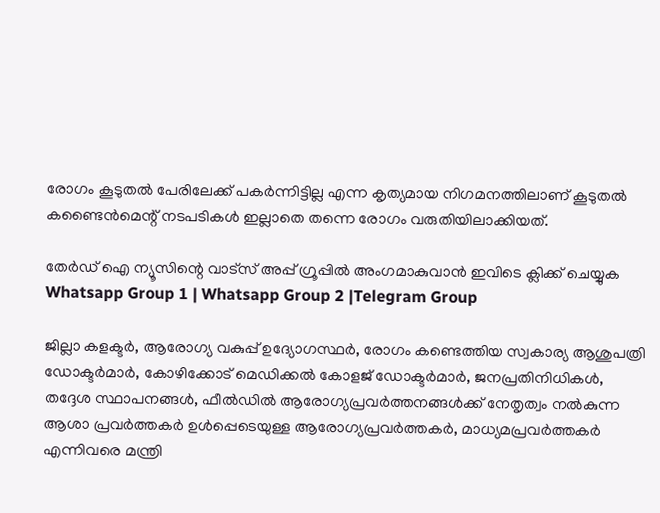രോഗം കൂടുതല്‍ പേരിലേക്ക് പകര്‍ന്നിട്ടില്ല എന്ന കൃത്യമായ നിഗമനത്തിലാണ് കൂടുതല്‍ കണ്ടൈന്‍മെന്റ് നടപടികള്‍ ഇല്ലാതെ തന്നെ രോഗം വരുതിയിലാക്കിയത്.

തേർഡ് ഐ ന്യൂസിന്റെ വാട്സ് അപ്പ് ഗ്രൂപ്പിൽ അംഗമാകുവാൻ ഇവിടെ ക്ലിക്ക് ചെയ്യുക
Whatsapp Group 1 | Whatsapp Group 2 |Telegram Group

ജില്ലാ കളക്ടര്‍, ആരോഗ്യ വകുപ്പ് ഉദ്യോഗസ്ഥര്‍, രോഗം കണ്ടെത്തിയ സ്വകാര്യ ആശുപത്രി ഡോക്ടര്‍മാര്‍, കോഴിക്കോട് മെഡിക്കല്‍ കോളജ് ഡോക്ടര്‍മാര്‍, ജനപ്രതിനിധികള്‍, തദ്ദേശ സ്ഥാപനങ്ങള്‍, ഫീല്‍ഡില്‍ ആരോഗ്യപ്രവർത്തനങ്ങള്‍ക്ക് നേതൃത്വം നല്‍കുന്ന ആശാ പ്രവര്‍ത്തകര്‍ ഉള്‍പ്പെടെയുള്ള ആരോഗ്യപ്രവര്‍ത്തകര്‍, മാധ്യമപ്രവര്‍ത്തകര്‍ എന്നിവരെ മന്ത്രി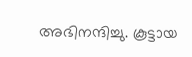അഭിനന്ദിച്ചു. കൂട്ടായ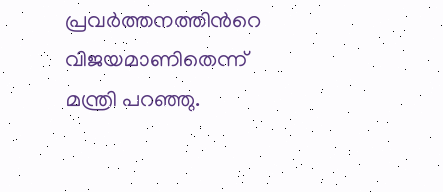പ്രവര്‍ത്തനത്തിന്‍റെ വിജയമാണിതെന്ന് മന്ത്രി പറഞ്ഞു.